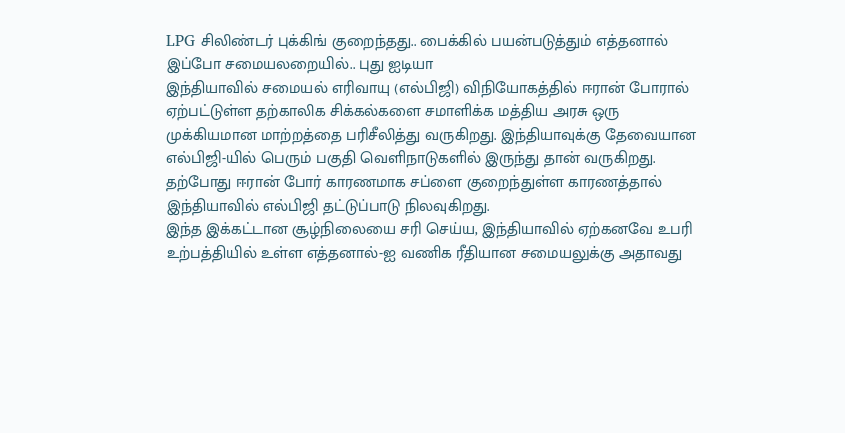LPG சிலிண்டர் புக்கிங் குறைந்தது.. பைக்கில் பயன்படுத்தும் எத்தனால் இப்போ சமையலறையில்.. புது ஐடியா
இந்தியாவில் சமையல் எரிவாயு (எல்பிஜி) விநியோகத்தில் ஈரான் போரால் ஏற்பட்டுள்ள தற்காலிக சிக்கல்களை சமாளிக்க மத்திய அரசு ஒரு முக்கியமான மாற்றத்தை பரிசீலித்து வருகிறது. இந்தியாவுக்கு தேவையான எல்பிஜி-யில் பெரும் பகுதி வெளிநாடுகளில் இருந்து தான் வருகிறது. தற்போது ஈரான் போர் காரணமாக சப்ளை குறைந்துள்ள காரணத்தால் இந்தியாவில் எல்பிஜி தட்டுப்பாடு நிலவுகிறது.
இந்த இக்கட்டான சூழ்நிலையை சரி செய்ய, இந்தியாவில் ஏற்கனவே உபரி உற்பத்தியில் உள்ள எத்தனால்-ஐ வணிக ரீதியான சமையலுக்கு அதாவது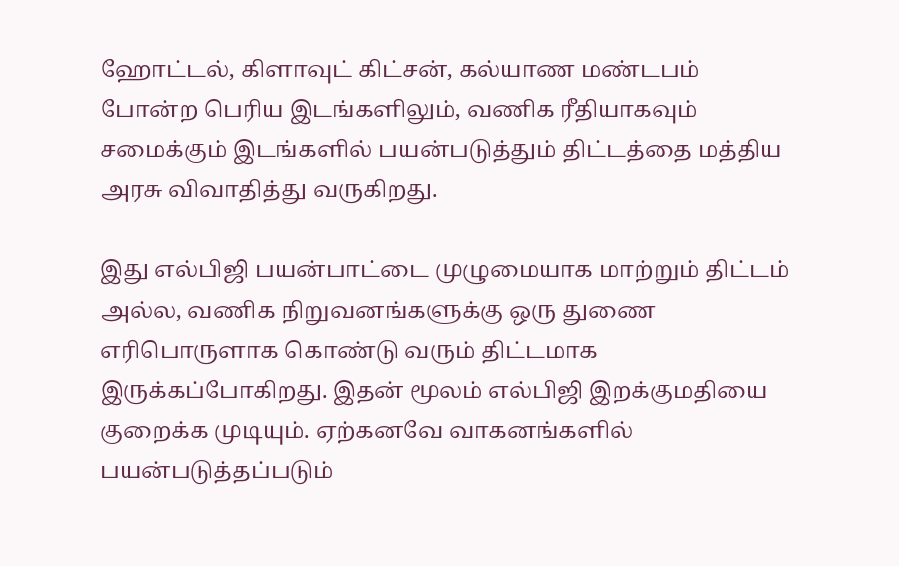ஹோட்டல், கிளாவுட் கிட்சன், கல்யாண மண்டபம் போன்ற பெரிய இடங்களிலும், வணிக ரீதியாகவும் சமைக்கும் இடங்களில் பயன்படுத்தும் திட்டத்தை மத்திய அரசு விவாதித்து வருகிறது.

இது எல்பிஜி பயன்பாட்டை முழுமையாக மாற்றும் திட்டம் அல்ல, வணிக நிறுவனங்களுக்கு ஒரு துணை எரிபொருளாக கொண்டு வரும் திட்டமாக இருக்கப்போகிறது. இதன் மூலம் எல்பிஜி இறக்குமதியை குறைக்க முடியும். ஏற்கனவே வாகனங்களில் பயன்படுத்தப்படும்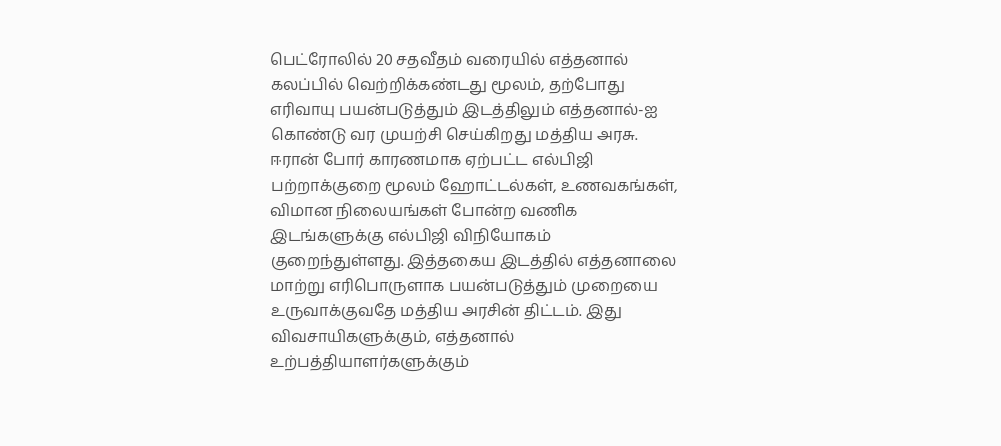பெட்ரோலில் 20 சதவீதம் வரையில் எத்தனால் கலப்பில் வெற்றிக்கண்டது மூலம், தற்போது எரிவாயு பயன்படுத்தும் இடத்திலும் எத்தனால்-ஐ கொண்டு வர முயற்சி செய்கிறது மத்திய அரசு.
ஈரான் போர் காரணமாக ஏற்பட்ட எல்பிஜி பற்றாக்குறை மூலம் ஹோட்டல்கள், உணவகங்கள், விமான நிலையங்கள் போன்ற வணிக இடங்களுக்கு எல்பிஜி விநியோகம் குறைந்துள்ளது. இத்தகைய இடத்தில் எத்தனாலை மாற்று எரிபொருளாக பயன்படுத்தும் முறையை உருவாக்குவதே மத்திய அரசின் திட்டம். இது விவசாயிகளுக்கும், எத்தனால் உற்பத்தியாளர்களுக்கும்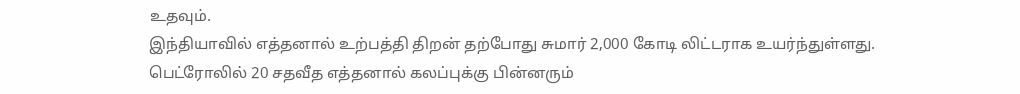உதவும்.
இந்தியாவில் எத்தனால் உற்பத்தி திறன் தற்போது சுமார் 2,000 கோடி லிட்டராக உயர்ந்துள்ளது. பெட்ரோலில் 20 சதவீத எத்தனால் கலப்புக்கு பின்னரும்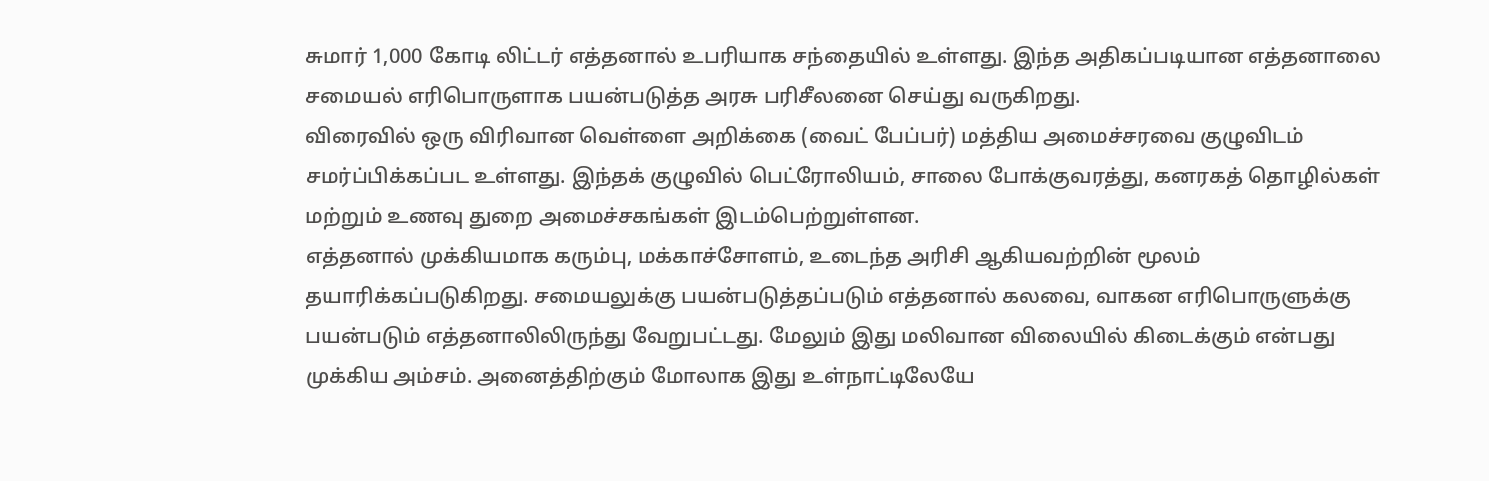சுமார் 1,000 கோடி லிட்டர் எத்தனால் உபரியாக சந்தையில் உள்ளது. இந்த அதிகப்படியான எத்தனாலை சமையல் எரிபொருளாக பயன்படுத்த அரசு பரிசீலனை செய்து வருகிறது.
விரைவில் ஒரு விரிவான வெள்ளை அறிக்கை (வைட் பேப்பர்) மத்திய அமைச்சரவை குழுவிடம் சமர்ப்பிக்கப்பட உள்ளது. இந்தக் குழுவில் பெட்ரோலியம், சாலை போக்குவரத்து, கனரகத் தொழில்கள் மற்றும் உணவு துறை அமைச்சகங்கள் இடம்பெற்றுள்ளன.
எத்தனால் முக்கியமாக கரும்பு, மக்காச்சோளம், உடைந்த அரிசி ஆகியவற்றின் மூலம் தயாரிக்கப்படுகிறது. சமையலுக்கு பயன்படுத்தப்படும் எத்தனால் கலவை, வாகன எரிபொருளுக்கு பயன்படும் எத்தனாலிலிருந்து வேறுபட்டது. மேலும் இது மலிவான விலையில் கிடைக்கும் என்பது முக்கிய அம்சம். அனைத்திற்கும் மோலாக இது உள்நாட்டிலேயே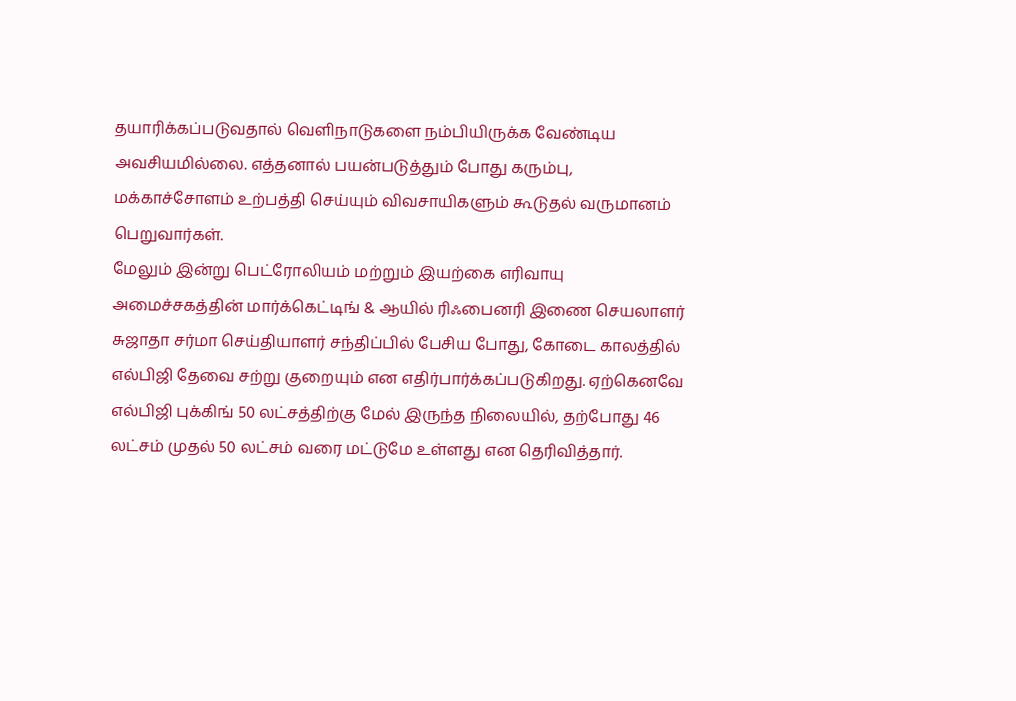தயாரிக்கப்படுவதால் வெளிநாடுகளை நம்பியிருக்க வேண்டிய அவசியமில்லை. எத்தனால் பயன்படுத்தும் போது கரும்பு, மக்காச்சோளம் உற்பத்தி செய்யும் விவசாயிகளும் கூடுதல் வருமானம் பெறுவார்கள்.
மேலும் இன்று பெட்ரோலியம் மற்றும் இயற்கை எரிவாயு அமைச்சகத்தின் மார்க்கெட்டிங் & ஆயில் ரிஃபைனரி இணை செயலாளர் சுஜாதா சர்மா செய்தியாளர் சந்திப்பில் பேசிய போது, கோடை காலத்தில் எல்பிஜி தேவை சற்று குறையும் என எதிர்பார்க்கப்படுகிறது. ஏற்கெனவே எல்பிஜி புக்கிங் 50 லட்சத்திற்கு மேல் இருந்த நிலையில், தற்போது 46 லட்சம் முதல் 50 லட்சம் வரை மட்டுமே உள்ளது என தெரிவித்தார்.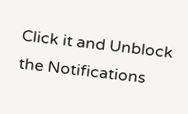Click it and Unblock the Notifications